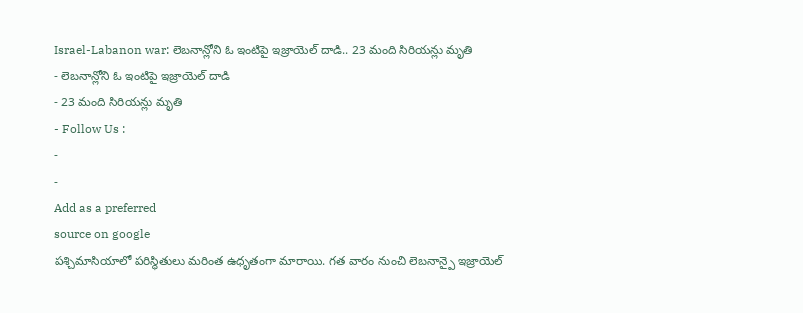Israel-Labanon war: లెబనాన్లోని ఓ ఇంటిపై ఇజ్రాయెల్ దాడి.. 23 మంది సిరియన్లు మృతి
- లెబనాన్లోని ఓ ఇంటిపై ఇజ్రాయెల్ దాడి
- 23 మంది సిరియన్లు మృతి
- Follow Us :
-
-
Add as a preferred
source on google
పశ్చిమాసియాలో పరిస్థితులు మరింత ఉధృతంగా మారాయి. గత వారం నుంచి లెబనాన్పై ఇజ్రాయెల్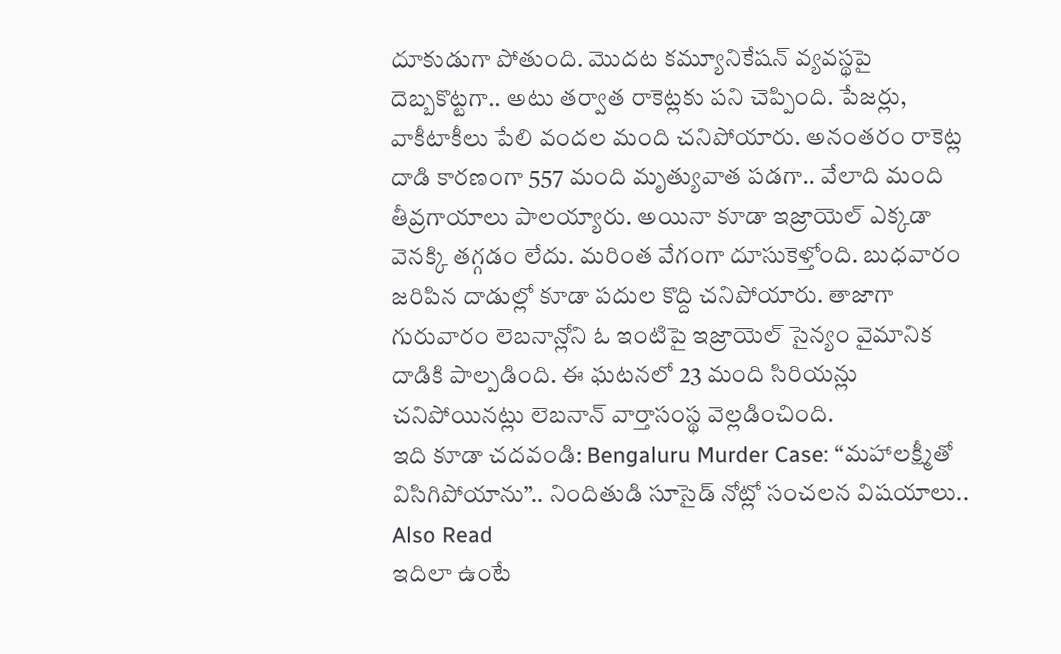దూకుడుగా పోతుంది. మొదట కమ్యూనికేషన్ వ్యవస్థపై దెబ్బకొట్టగా.. అటు తర్వాత రాకెట్లకు పని చెప్పింది. పేజర్లు, వాకీటాకీలు పేలి వందల మంది చనిపోయారు. అనంతరం రాకెట్ల దాడి కారణంగా 557 మంది మృత్యువాత పడగా.. వేలాది మంది తీవ్రగాయాలు పాలయ్యారు. అయినా కూడా ఇజ్రాయెల్ ఎక్కడా వెనక్కి తగ్గడం లేదు. మరింత వేగంగా దూసుకెళ్తోంది. బుధవారం జరిపిన దాడుల్లో కూడా పదుల కొద్ది చనిపోయారు. తాజాగా గురువారం లెబనాన్లోని ఓ ఇంటిపై ఇజ్రాయెల్ సైన్యం వైమానిక దాడికి పాల్పడింది. ఈ ఘటనలో 23 మంది సిరియన్లు చనిపోయినట్లు లెబనాన్ వార్తాసంస్థ వెల్లడించింది.
ఇది కూడా చదవండి: Bengaluru Murder Case: “మహాలక్ష్మీతో విసిగిపోయాను”.. నిందితుడి సూసైడ్ నోట్లో సంచలన విషయాలు..
Also Read
ఇదిలా ఉంటే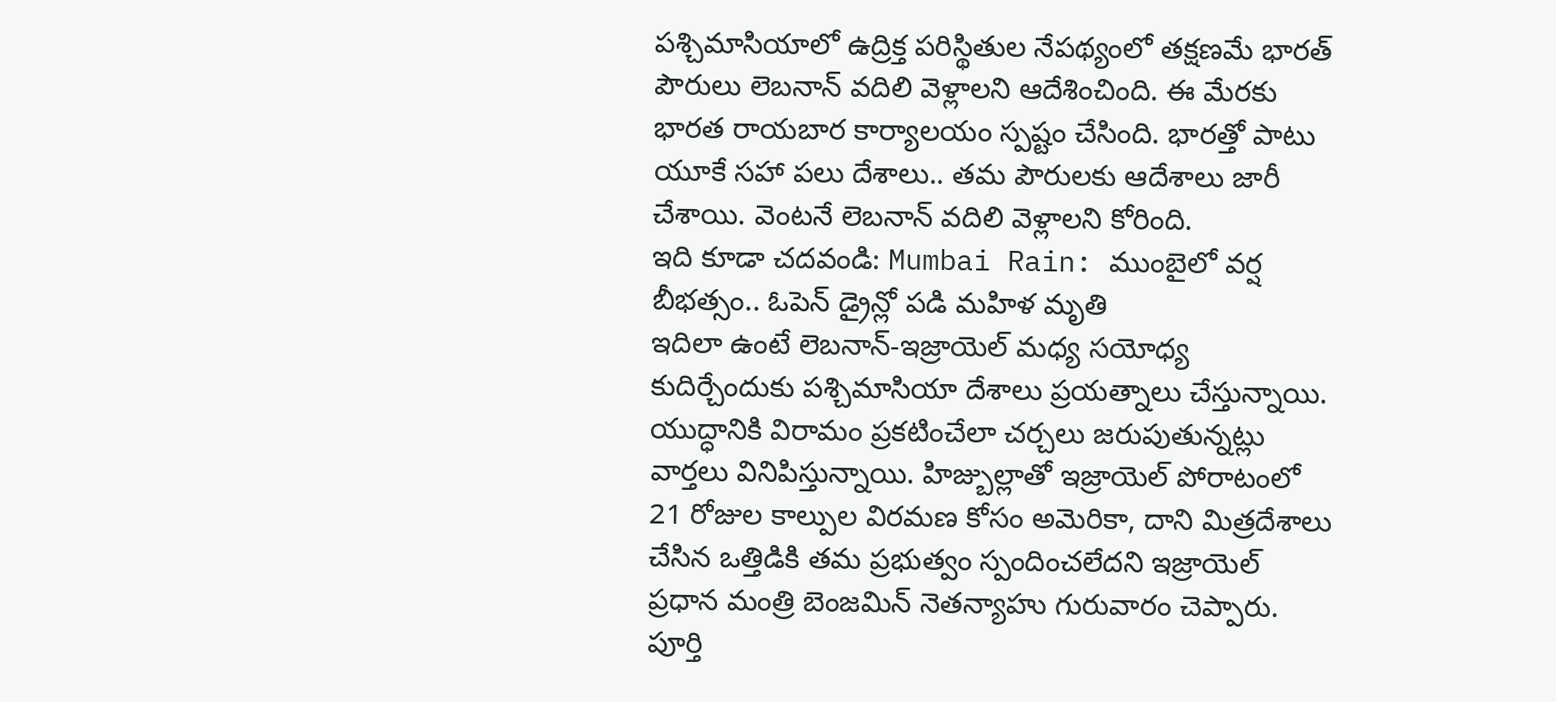పశ్చిమాసియాలో ఉద్రిక్త పరిస్థితుల నేపథ్యంలో తక్షణమే భారత్ పౌరులు లెబనాన్ వదిలి వెళ్లాలని ఆదేశించింది. ఈ మేరకు భారత రాయబార కార్యాలయం స్పష్టం చేసింది. భారత్తో పాటు యూకే సహా పలు దేశాలు.. తమ పౌరులకు ఆదేశాలు జారీ చేశాయి. వెంటనే లెబనాన్ వదిలి వెళ్లాలని కోరింది.
ఇది కూడా చదవండి: Mumbai Rain: ముంబైలో వర్ష బీభత్సం.. ఓపెన్ డ్రైన్లో పడి మహిళ మృతి
ఇదిలా ఉంటే లెబనాన్-ఇజ్రాయెల్ మధ్య సయోధ్య కుదిర్చేందుకు పశ్చిమాసియా దేశాలు ప్రయత్నాలు చేస్తున్నాయి. యుద్ధానికి విరామం ప్రకటించేలా చర్చలు జరుపుతున్నట్లు వార్తలు వినిపిస్తున్నాయి. హిజ్బుల్లాతో ఇజ్రాయెల్ పోరాటంలో 21 రోజుల కాల్పుల విరమణ కోసం అమెరికా, దాని మిత్రదేశాలు చేసిన ఒత్తిడికి తమ ప్రభుత్వం స్పందించలేదని ఇజ్రాయెల్ ప్రధాన మంత్రి బెంజమిన్ నెతన్యాహు గురువారం చెప్పారు. పూర్తి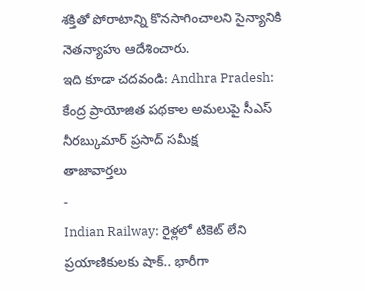శక్తితో పోరాటాన్ని కొనసాగించాలని సైన్యానికి నెతన్యాహు ఆదేశించారు.
ఇది కూడా చదవండి: Andhra Pradesh: కేంద్ర ప్రాయోజిత పథకాల అమలుపై సీఎస్ నీరబ్కుమార్ ప్రసాద్ సమీక్ష
తాజావార్తలు
-
Indian Railway: రైళ్లలో టికెట్ లేని ప్రయాణికులకు షాక్.. భారీగా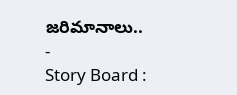జరిమానాలు..
-
Story Board :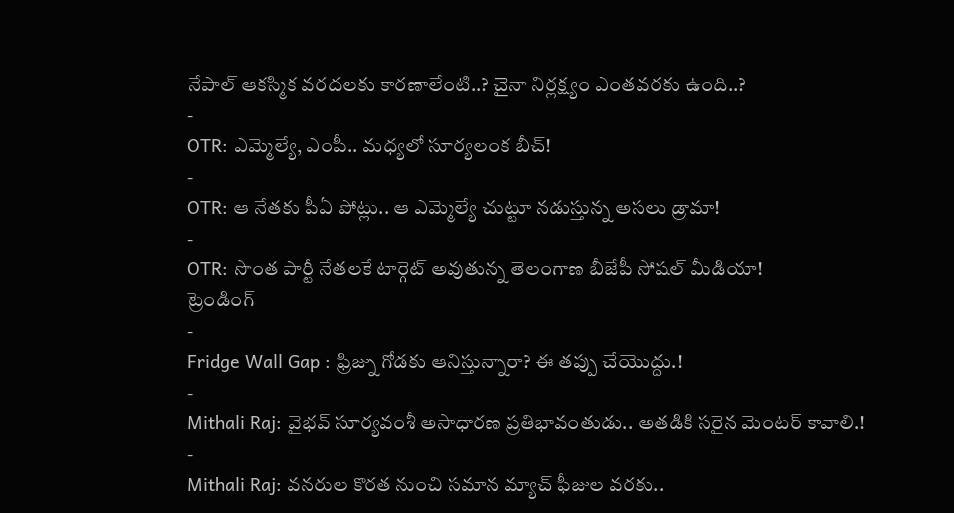నేపాల్ ఆకస్మిక వరదలకు కారణాలేంటి..? చైనా నిర్లక్ష్యం ఎంతవరకు ఉంది..?
-
OTR: ఎమ్మెల్యే, ఎంపీ.. మధ్యలో సూర్యలంక బీచ్!
-
OTR: ఆ నేతకు పీఏ పోట్లు.. ఆ ఎమ్మెల్యే చుట్టూ నడుస్తున్న అసలు డ్రామా!
-
OTR: సొంత పార్టీ నేతలకే టార్గెట్ అవుతున్న తెలంగాణ బీజేపీ సోషల్ మీడియా!
ట్రెండింగ్
-
Fridge Wall Gap : ఫ్రిజ్ను గోడకు ఆనిస్తున్నారా? ఈ తప్పు చేయొద్దు.!
-
Mithali Raj: వైభవ్ సూర్యవంశీ అసాధారణ ప్రతిభావంతుడు.. అతడికి సరైన మెంటర్ కావాలి.!
-
Mithali Raj: వనరుల కొరత నుంచి సమాన మ్యాచ్ ఫీజుల వరకు..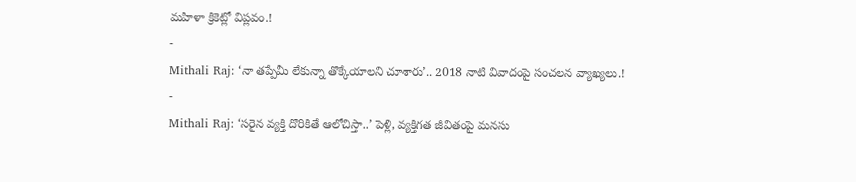మహిళా క్రికెట్లో విప్లవం.!
-
Mithali Raj: ‘నా తప్పేమీ లేకున్నా తొక్కేయాలని చూశారు’.. 2018 నాటి వివాదంపై సంచలన వ్యాఖ్యలు.!
-
Mithali Raj: ‘సరైన వ్యక్తి దొరికితే ఆలోచిస్తా..’ పెళ్లి, వ్యక్తిగత జీవితంపై మనసు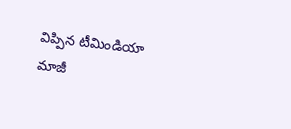విప్పిన టీమిండియా మాజీ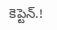కెప్టెన్.!